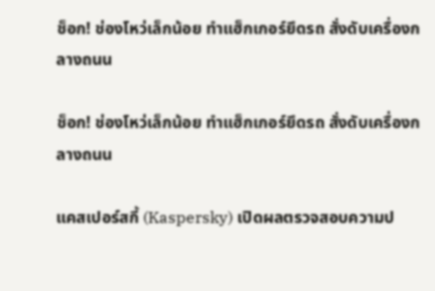ช็อก! ช่องโหว่เล็กน้อย ทำแฮ็กเกอร์ยึดรถ สั่งดับเครื่องกลางถนน

ช็อก! ช่องโหว่เล็กน้อย ทำแฮ็กเกอร์ยึดรถ สั่งดับเครื่องกลางถนน

แคสเปอร์สกี้ (Kaspersky) เปิดผลตรวจสอบความป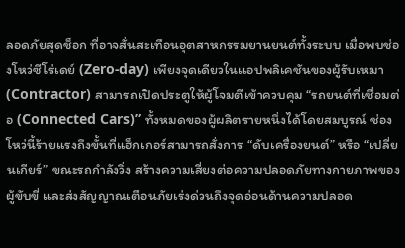ลอดภัยสุดช็อก ที่อาจสั่นสะเทือนอุตสาหกรรมยานยนต์ทั้งระบบ เมื่อพบช่องโหว่ซีโร่เดย์ (Zero-day) เพียงจุดเดียวในแอปพลิเคชันของผู้รับเหมา (Contractor) สามารถเปิดประตูให้ผู้โจมตีเข้าควบคุม “รถยนต์ที่เชื่อมต่อ (Connected Cars)” ทั้งหมดของผู้ผลิตรายหนึ่งได้โดยสมบูรณ์ ช่องโหว่นี้ร้ายแรงถึงขั้นที่แฮ็กเกอร์สามารถสั่งการ “ดับเครื่องยนต์” หรือ “เปลี่ยนเกียร์” ขณะรถกำลังวิ่ง สร้างความเสี่ยงต่อความปลอดภัยทางกายภาพของผู้ขับขี่ และส่งสัญญาณเตือนภัยเร่งด่วนถึงจุดอ่อนด้านความปลอด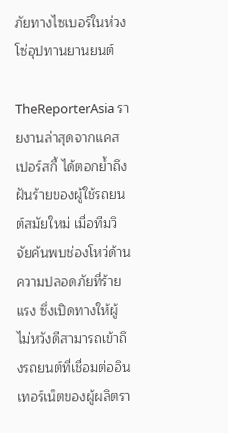ภัยทางไซเบอร์ในห่วงโซ่อุปทานยานยนต์

TheReporterAsia รายงานล่าสุดจากแคสเปอร์สกี้ ได้ตอกย้ำถึงฝันร้ายของผู้ใช้รถยนต์สมัยใหม่ เมื่อทีมวิจัยค้นพบช่องโหว่ด้านความปลอดภัยที่ร้ายแรง ซึ่งเปิดทางให้ผู้ไม่หวังดีสามารถเข้าถึงรถยนต์ที่เชื่อมต่ออินเทอร์เน็ตของผู้ผลิตรา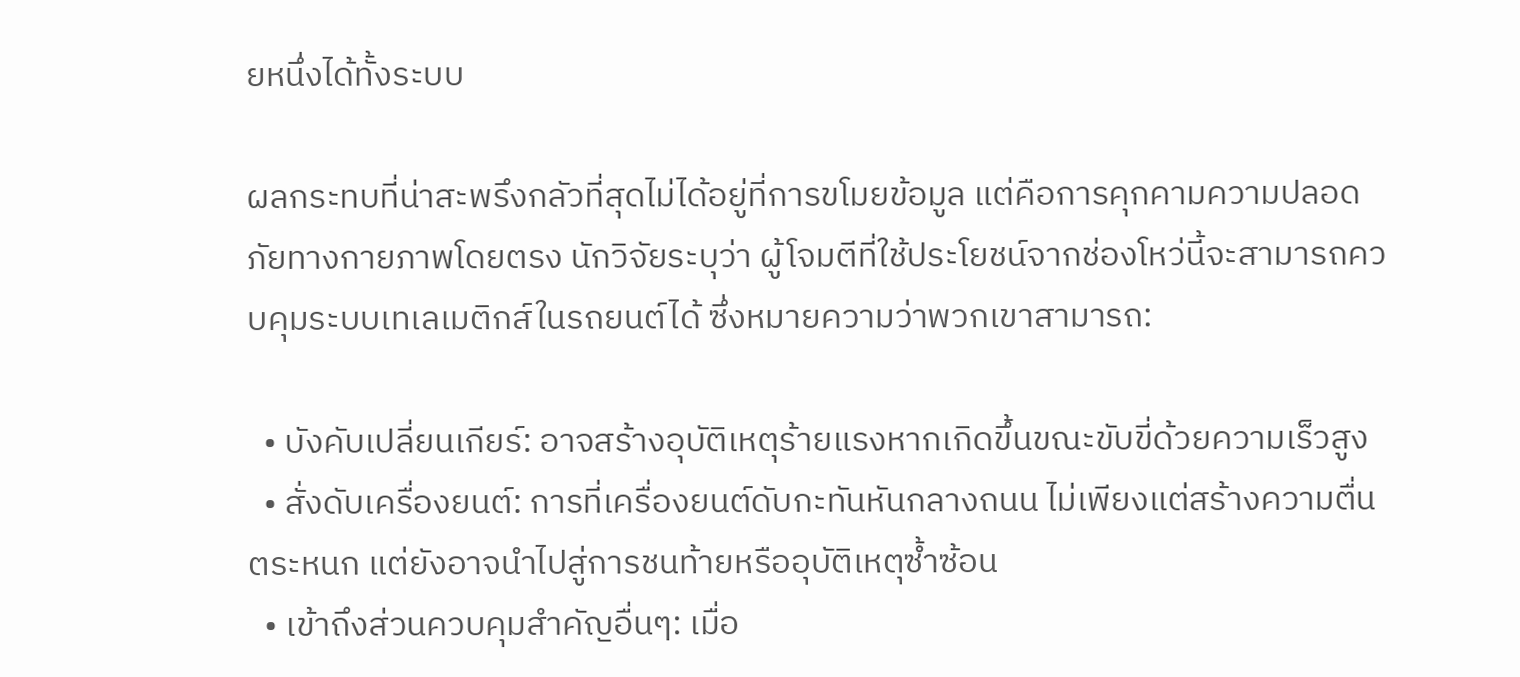ยหนึ่งได้ทั้งระบบ

ผลกระทบที่น่าสะพรึงกลัวที่สุดไม่ได้อยู่ที่การขโมยข้อมูล แต่คือการคุกคามความปลอดภัยทางกายภาพโดยตรง นักวิจัยระบุว่า ผู้โจมตีที่ใช้ประโยชน์จากช่องโหว่นี้จะสามารถควบคุมระบบเทเลเมติกส์ในรถยนต์ได้ ซึ่งหมายความว่าพวกเขาสามารถ:

  • บังคับเปลี่ยนเกียร์: อาจสร้างอุบัติเหตุร้ายแรงหากเกิดขึ้นขณะขับขี่ด้วยความเร็วสูง
  • สั่งดับเครื่องยนต์: การที่เครื่องยนต์ดับกะทันหันกลางถนน ไม่เพียงแต่สร้างความตื่นตระหนก แต่ยังอาจนำไปสู่การชนท้ายหรืออุบัติเหตุซ้ำซ้อน
  • เข้าถึงส่วนควบคุมสำคัญอื่นๆ: เมื่อ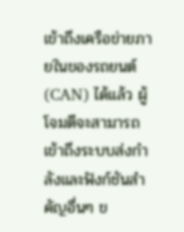เข้าถึงเครือข่ายภายในของรถยนต์ (CAN) ได้แล้ว ผู้โจมตีจะสามารถเข้าถึงระบบส่งกำลังและฟังก์ชันสำคัญอื่นๆ ข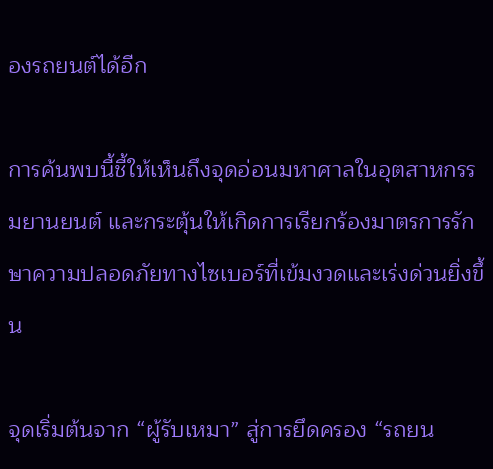องรถยนต์ได้อีก

การค้นพบนี้ชี้ให้เห็นถึงจุดอ่อนมหาศาลในอุตสาหกรรมยานยนต์ และกระตุ้นให้เกิดการเรียกร้องมาตรการรักษาความปลอดภัยทางไซเบอร์ที่เข้มงวดและเร่งด่วนยิ่งขึ้น

จุดเริ่มต้นจาก “ผู้รับเหมา” สู่การยึดครอง “รถยน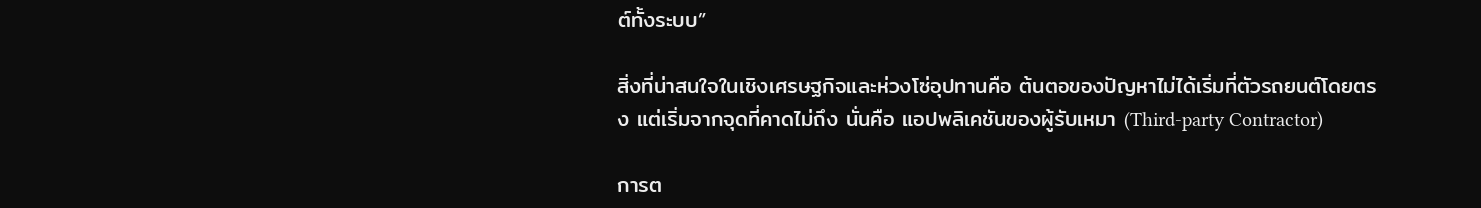ต์ทั้งระบบ”

สิ่งที่น่าสนใจในเชิงเศรษฐกิจและห่วงโซ่อุปทานคือ ต้นตอของปัญหาไม่ได้เริ่มที่ตัวรถยนต์โดยตรง แต่เริ่มจากจุดที่คาดไม่ถึง นั่นคือ แอปพลิเคชันของผู้รับเหมา (Third-party Contractor)

การต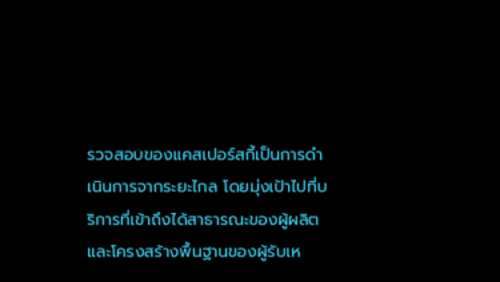รวจสอบของแคสเปอร์สกี้เป็นการดำเนินการจากระยะไกล โดยมุ่งเป้าไปที่บริการที่เข้าถึงได้สาธารณะของผู้ผลิตและโครงสร้างพื้นฐานของผู้รับเห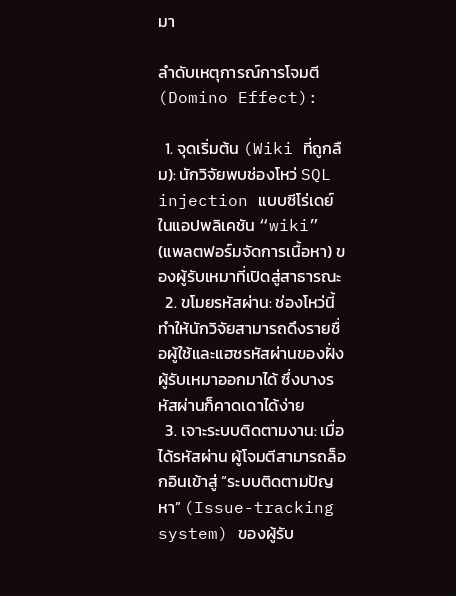มา

ลำดับเหตุการณ์การโจมตี (Domino Effect):

  1. จุดเริ่มต้น (Wiki ที่ถูกลืม): นักวิจัยพบช่องโหว่ SQL injection แบบซีโร่เดย์ ในแอปพลิเคชัน “wiki” (แพลตฟอร์มจัดการเนื้อหา) ของผู้รับเหมาที่เปิดสู่สาธารณะ
  2. ขโมยรหัสผ่าน: ช่องโหว่นี้ทำให้นักวิจัยสามารถดึงรายชื่อผู้ใช้และแฮชรหัสผ่านของฝั่งผู้รับเหมาออกมาได้ ซึ่งบางรหัสผ่านก็คาดเดาได้ง่าย
  3. เจาะระบบติดตามงาน: เมื่อได้รหัสผ่าน ผู้โจมตีสามารถล็อกอินเข้าสู่ “ระบบติดตามปัญหา” (Issue-tracking system) ของผู้รับ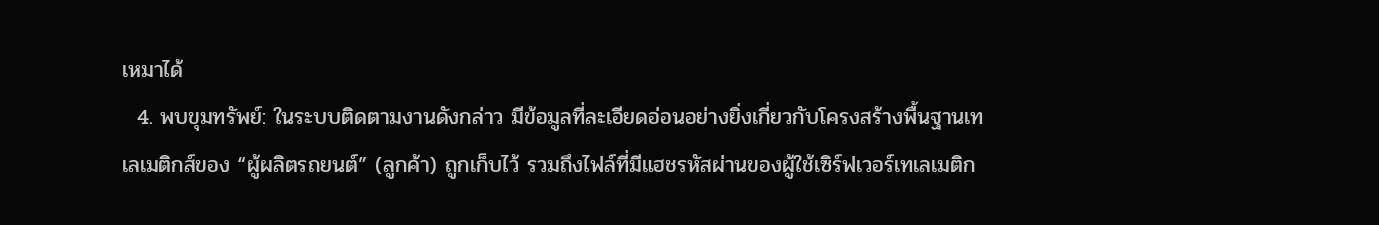เหมาได้
  4. พบขุมทรัพย์: ในระบบติดตามงานดังกล่าว มีข้อมูลที่ละเอียดอ่อนอย่างยิ่งเกี่ยวกับโครงสร้างพื้นฐานเทเลเมติกส์ของ “ผู้ผลิตรถยนต์” (ลูกค้า) ถูกเก็บไว้ รวมถึงไฟล์ที่มีแฮชรหัสผ่านของผู้ใช้เซิร์ฟเวอร์เทเลเมติก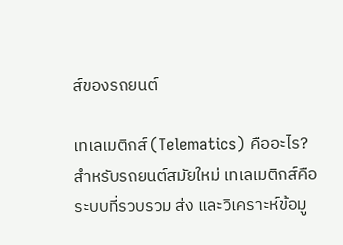ส์ของรถยนต์

เทเลเมติกส์ (Telematics) คืออะไร? สำหรับรถยนต์สมัยใหม่ เทเลเมติกส์คือระบบที่รวบรวม ส่ง และวิเคราะห์ข้อมู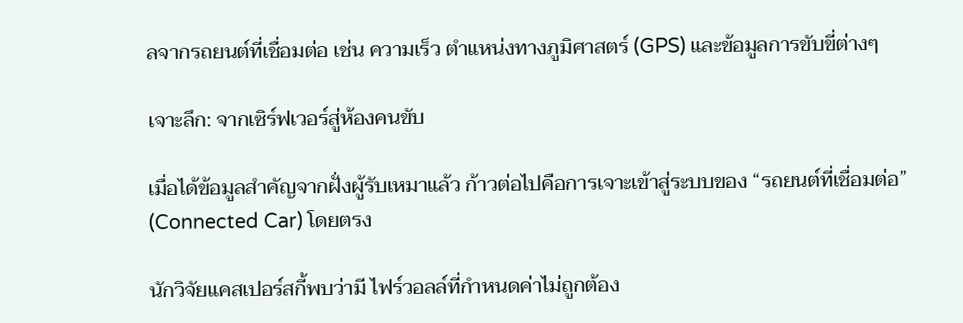ลจากรถยนต์ที่เชื่อมต่อ เช่น ความเร็ว ตำแหน่งทางภูมิศาสตร์ (GPS) และข้อมูลการขับขี่ต่างๆ

เจาะลึก: จากเซิร์ฟเวอร์สู่ห้องคนขับ

เมื่อได้ข้อมูลสำคัญจากฝั่งผู้รับเหมาแล้ว ก้าวต่อไปคือการเจาะเข้าสู่ระบบของ “รถยนต์ที่เชื่อมต่อ” (Connected Car) โดยตรง

นักวิจัยแคสเปอร์สกี้พบว่ามี ไฟร์วอลล์ที่กำหนดค่าไม่ถูกต้อง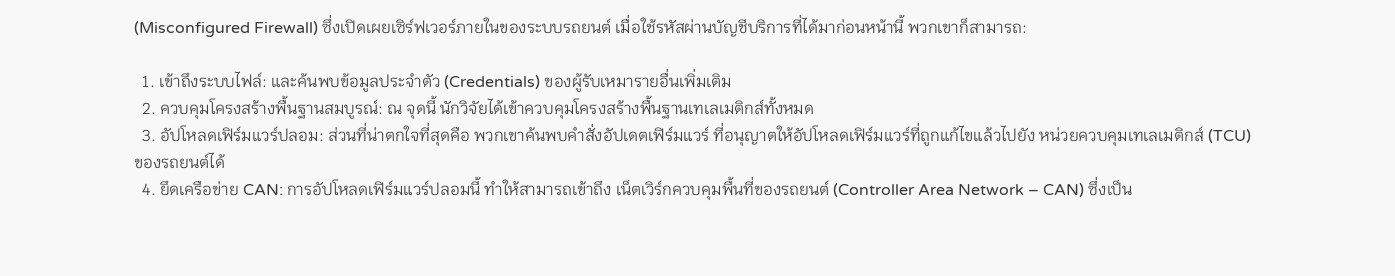(Misconfigured Firewall) ซึ่งเปิดเผยเซิร์ฟเวอร์ภายในของระบบรถยนต์ เมื่อใช้รหัสผ่านบัญชีบริการที่ได้มาก่อนหน้านี้ พวกเขาก็สามารถ:

  1. เข้าถึงระบบไฟล์: และค้นพบข้อมูลประจำตัว (Credentials) ของผู้รับเหมารายอื่นเพิ่มเติม
  2. ควบคุมโครงสร้างพื้นฐานสมบูรณ์: ณ จุดนี้ นักวิจัยได้เข้าควบคุมโครงสร้างพื้นฐานเทเลเมติกส์ทั้งหมด
  3. อัปโหลดเฟิร์มแวร์ปลอม: ส่วนที่น่าตกใจที่สุดคือ พวกเขาค้นพบคำสั่งอัปเดตเฟิร์มแวร์ ที่อนุญาตให้อัปโหลดเฟิร์มแวร์ที่ถูกแก้ไขแล้วไปยัง หน่วยควบคุมเทเลเมติกส์ (TCU) ของรถยนต์ได้
  4. ยึดเครือข่าย CAN: การอัปโหลดเฟิร์มแวร์ปลอมนี้ ทำให้สามารถเข้าถึง เน็ตเวิร์กควบคุมพื้นที่ของรถยนต์ (Controller Area Network – CAN) ซึ่งเป็น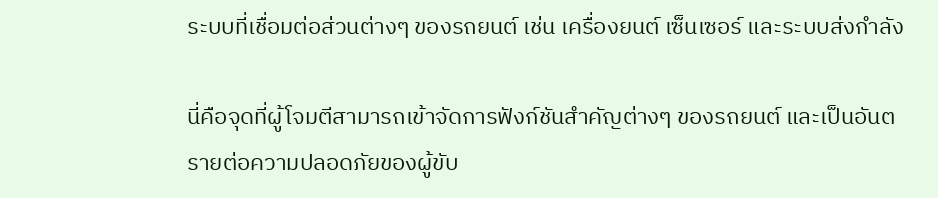ระบบที่เชื่อมต่อส่วนต่างๆ ของรถยนต์ เช่น เครื่องยนต์ เซ็นเซอร์ และระบบส่งกำลัง

นี่คือจุดที่ผู้โจมตีสามารถเข้าจัดการฟังก์ชันสำคัญต่างๆ ของรถยนต์ และเป็นอันตรายต่อความปลอดภัยของผู้ขับ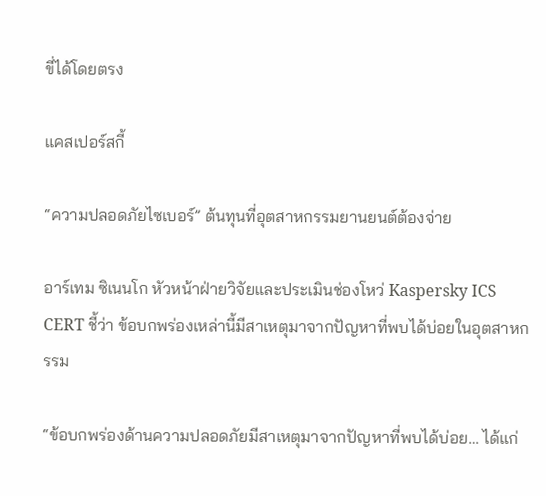ขี่ได้โดยตรง

แคสเปอร์สกี้

“ความปลอดภัยไซเบอร์” ต้นทุนที่อุตสาหกรรมยานยนต์ต้องจ่าย

อาร์เทม ซิเนนโก หัวหน้าฝ่ายวิจัยและประเมินช่องโหว่ Kaspersky ICS CERT ชี้ว่า ข้อบกพร่องเหล่านี้มีสาเหตุมาจากปัญหาที่พบได้บ่อยในอุตสาหกรรม

“ข้อบกพร่องด้านความปลอดภัยมีสาเหตุมาจากปัญหาที่พบได้บ่อย… ได้แก่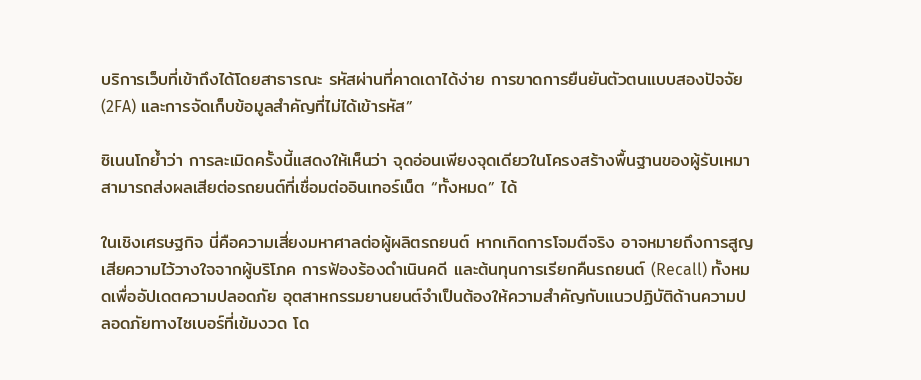บริการเว็บที่เข้าถึงได้โดยสาธารณะ รหัสผ่านที่คาดเดาได้ง่าย การขาดการยืนยันตัวตนแบบสองปัจจัย (2FA) และการจัดเก็บข้อมูลสำคัญที่ไม่ได้เข้ารหัส”

ซิเนนโกย้ำว่า การละเมิดครั้งนี้แสดงให้เห็นว่า จุดอ่อนเพียงจุดเดียวในโครงสร้างพื้นฐานของผู้รับเหมา สามารถส่งผลเสียต่อรถยนต์ที่เชื่อมต่ออินเทอร์เน็ต “ทั้งหมด” ได้

ในเชิงเศรษฐกิจ นี่คือความเสี่ยงมหาศาลต่อผู้ผลิตรถยนต์ หากเกิดการโจมตีจริง อาจหมายถึงการสูญเสียความไว้วางใจจากผู้บริโภค การฟ้องร้องดำเนินคดี และต้นทุนการเรียกคืนรถยนต์ (Recall) ทั้งหมดเพื่ออัปเดตความปลอดภัย อุตสาหกรรมยานยนต์จำเป็นต้องให้ความสำคัญกับแนวปฏิบัติด้านความปลอดภัยทางไซเบอร์ที่เข้มงวด โด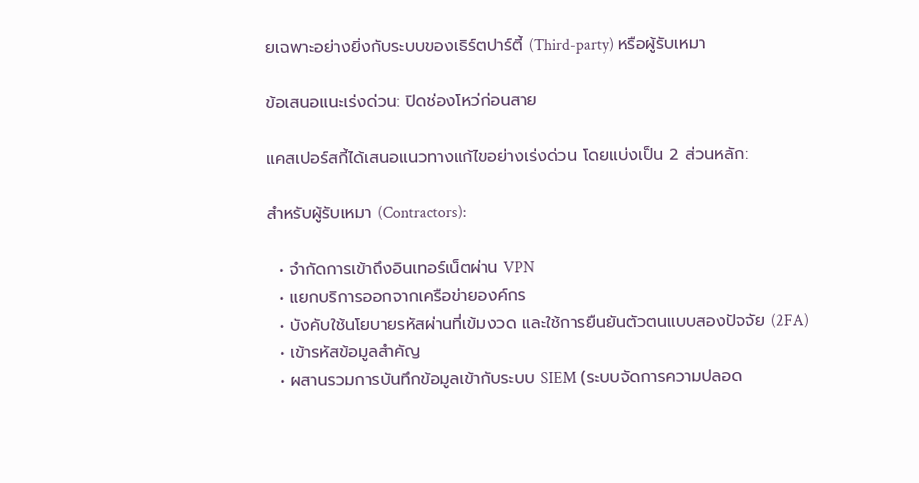ยเฉพาะอย่างยิ่งกับระบบของเธิร์ตปาร์ตี้ (Third-party) หรือผู้รับเหมา

ข้อเสนอแนะเร่งด่วน: ปิดช่องโหว่ก่อนสาย

แคสเปอร์สกี้ได้เสนอแนวทางแก้ไขอย่างเร่งด่วน โดยแบ่งเป็น 2 ส่วนหลัก:

สำหรับผู้รับเหมา (Contractors):

  • จำกัดการเข้าถึงอินเทอร์เน็ตผ่าน VPN
  • แยกบริการออกจากเครือข่ายองค์กร
  • บังคับใช้นโยบายรหัสผ่านที่เข้มงวด และใช้การยืนยันตัวตนแบบสองปัจจัย (2FA)
  • เข้ารหัสข้อมูลสำคัญ
  • ผสานรวมการบันทึกข้อมูลเข้ากับระบบ SIEM (ระบบจัดการความปลอด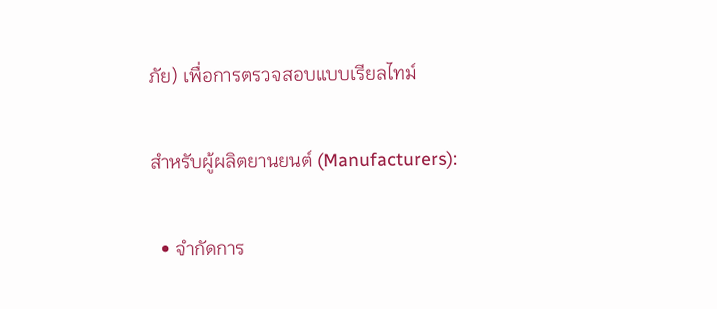ภัย) เพื่อการตรวจสอบแบบเรียลไทม์

สำหรับผู้ผลิตยานยนต์ (Manufacturers):

  • จำกัดการ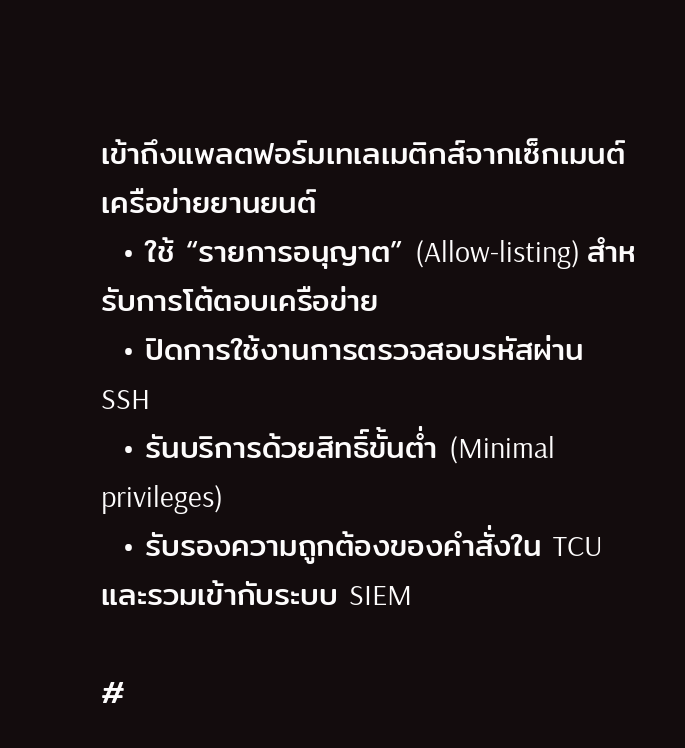เข้าถึงแพลตฟอร์มเทเลเมติกส์จากเซ็กเมนต์เครือข่ายยานยนต์
  • ใช้ “รายการอนุญาต” (Allow-listing) สำหรับการโต้ตอบเครือข่าย
  • ปิดการใช้งานการตรวจสอบรหัสผ่าน SSH
  • รันบริการด้วยสิทธิ์ขั้นต่ำ (Minimal privileges)
  • รับรองความถูกต้องของคำสั่งใน TCU และรวมเข้ากับระบบ SIEM

#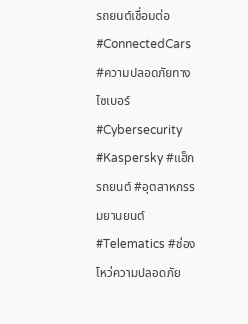รถยนต์เชื่อมต่อ #ConnectedCars #ความปลอดภัยทางไซเบอร์ #Cybersecurity #Kaspersky #แฮ็กรถยนต์ #อุตสาหกรรมยานยนต์ #Telematics #ช่องโหว่ความปลอดภัย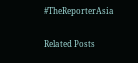#TheReporterAsia

Related Posts